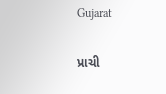Gujarat

પ્રાચી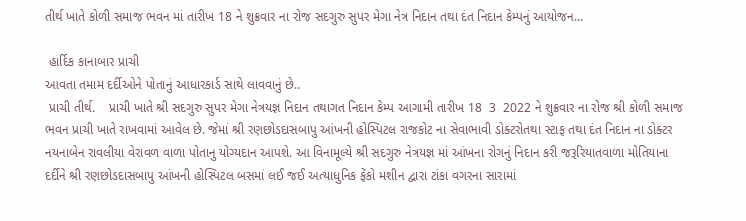તીર્થ ખાતે કોળી સમાજ ભવન માં તારીખ 18 ને શુક્રવાર ના રોજ સદગુરુ સુપર મેગા નેત્ર નિદાન તથા દંત નિદાન કેમ્પનું આયોજન…

 હાર્દિક કાનાબાર પ્રાચી
આવતા તમામ દર્દીઓને પોતાનું આધારકાર્ડ સાથે લાવવાનું છે..
 પ્રાચી તીર્થ.    પ્રાચી ખાતે શ્રી સદગુરુ સુપર મેગા નેત્રયજ્ઞ નિદાન તથાગત નિદાન કેમ્પ આગામી તારીખ 18  3  2022 ને શુક્રવાર ના રોજ શ્રી કોળી સમાજ ભવન પ્રાચી ખાતે રાખવામાં આવેલ છે. જેમાં શ્રી રણછોડદાસબાપુ આંખની હોસ્પિટલ રાજકોટ ના સેવાભાવી ડોક્ટરોતથા સ્ટાફ તથા દંત નિદાન ના ડોક્ટર નયનાબેન રાવલીયા વેરાવળ વાળા પોતાનુ યોગ્યદાન આપશે. આ વિનામૂલ્યે શ્રી સદગુરુ નેત્રયજ્ઞ માં આંખના રોગનું નિદાન કરી જરૂરિયાતવાળા મોતિયાના દર્દીને શ્રી રણછોડદાસબાપુ આંખની હોસ્પિટલ બસમાં લઈ જઈ અત્યાધુનિક ફેંકો મશીન દ્વારા ટાંકા વગરના સારામાં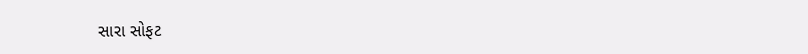સારા સોફટ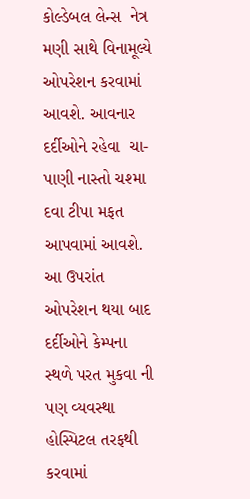કોલ્ડેબલ લેન્સ  નેત્ર મણી સાથે વિનામૂલ્યે ઓપરેશન કરવામાં આવશે. આવનાર દર્દીઓને રહેવા  ચા-પાણી નાસ્તો ચશ્મા દવા ટીપા મફત આપવામાં આવશે. આ ઉપરાંત ઓપરેશન થયા બાદ દર્દીઓને કેમ્પના સ્થળે પરત મુકવા ની પણ વ્યવસ્થા હોસ્પિટલ તરફથી કરવામાં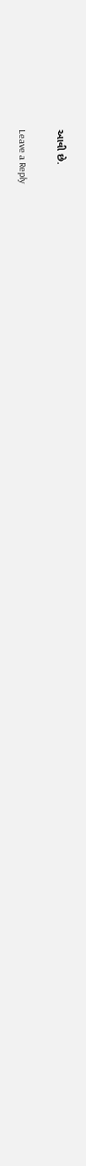આવી છે.

Leave a Reply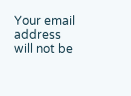Your email address will not be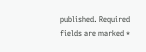published. Required fields are marked *